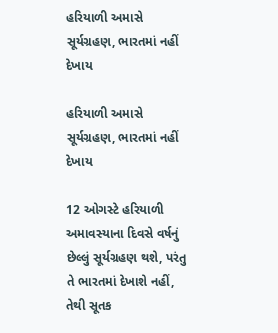હરિયાળી અમાસે સૂર્યગ્રહણ, ભારતમાં નહીં દેખાય

હરિયાળી અમાસે સૂર્યગ્રહણ, ભારતમાં નહીં દેખાય

12 ઓગસ્ટે હરિયાળી અમાવસ્યાના દિવસે વર્ષનું છેલ્લું સૂર્યગ્રહણ થશે, પરંતુ તે ભારતમાં દેખાશે નહીં, તેથી સૂતક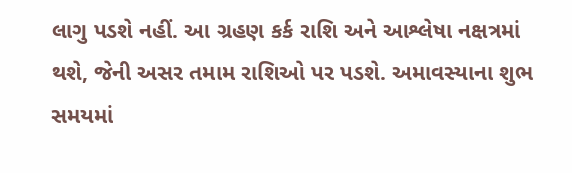લાગુ પડશે નહીં. આ ગ્રહણ કર્ક રાશિ અને આશ્લેષા નક્ષત્રમાં થશે, જેની અસર તમામ રાશિઓ પર પડશે. અમાવસ્યાના શુભ સમયમાં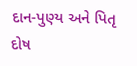દાન-પુણ્ય અને પિતૃ દોષ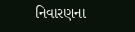નિવારણના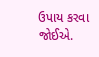ઉપાય કરવા જોઈએ.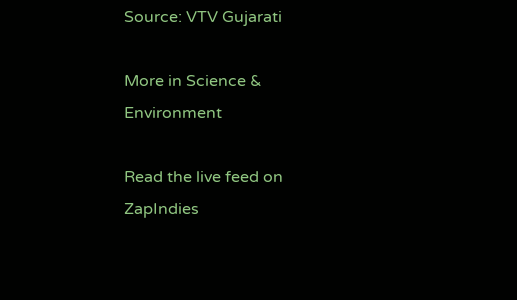Source: VTV Gujarati

More in Science & Environment

Read the live feed on ZapIndies